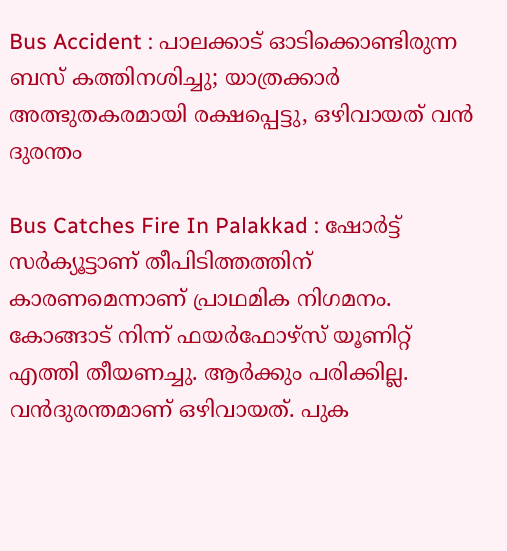Bus Accident : പാലക്കാട്‌ ഓടിക്കൊണ്ടിരുന്ന ബസ് കത്തിനശിച്ചു; യാത്രക്കാർ അത്ഭുതകരമായി രക്ഷപ്പെട്ടു, ഒഴിവായത് വന്‍ ദുരന്തം

Bus Catches Fire In Palakkad : ഷോര്‍ട്ട് സര്‍ക്യൂട്ടാണ് തീപിടിത്തത്തിന് കാരണമെന്നാണ് പ്രാഥമിക നിഗമനം. കോങ്ങാട് നിന്ന് ഫയര്‍ഫോഴ്‌സ് യൂണിറ്റ് എത്തി തീയണച്ചു. ആര്‍ക്കും പരിക്കില്ല. വന്‍ദുരന്തമാണ് ഒഴിവായത്. പുക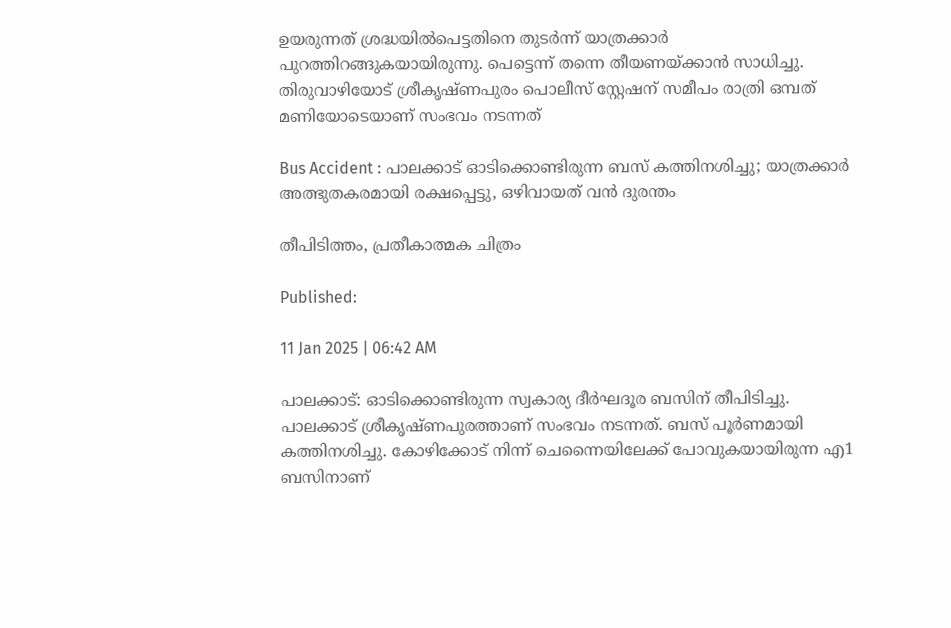ഉയരുന്നത് ശ്രദ്ധയില്‍പെട്ടതിനെ തുടര്‍ന്ന് യാത്രക്കാര്‍ പുറത്തിറങ്ങുകയായിരുന്നു. പെട്ടെന്ന് തന്നെ തീയണയ്ക്കാന്‍ സാധിച്ചു. തിരുവാഴിയോട് ശ്രീകൃഷ്ണപുരം പൊലീസ് സ്റ്റേഷന് സമീപം രാത്രി ഒമ്പത് മണിയോടെയാണ് സംഭവം നടന്നത്

Bus Accident : പാലക്കാട്‌ ഓടിക്കൊണ്ടിരുന്ന ബസ് കത്തിനശിച്ചു; യാത്രക്കാർ അത്ഭുതകരമായി രക്ഷപ്പെട്ടു, ഒഴിവായത് വന്‍ ദുരന്തം

തീപിടിത്തം, പ്രതീകാത്മക ചിത്രം

Published:

11 Jan 2025 | 06:42 AM

പാലക്കാട്: ഓടിക്കൊണ്ടിരുന്ന സ്വകാര്യ ദീര്‍ഘദൂര ബസിന് തീപിടിച്ചു. പാലക്കാട് ശ്രീകൃഷ്ണപുരത്താണ്‌ സംഭവം നടന്നത്. ബസ് പൂര്‍ണമായി കത്തിനശിച്ചു. കോഴിക്കോട് നിന്ന് ചെന്നൈയിലേക്ക് പോവുകയായിരുന്ന എ1 ബസിനാണ്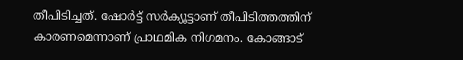തീപിടിച്ചത്. ഷോര്‍ട്ട് സര്‍ക്യൂട്ടാണ് തീപിടിത്തത്തിന് കാരണമെന്നാണ് പ്രാഥമിക നിഗമനം. കോങ്ങാട്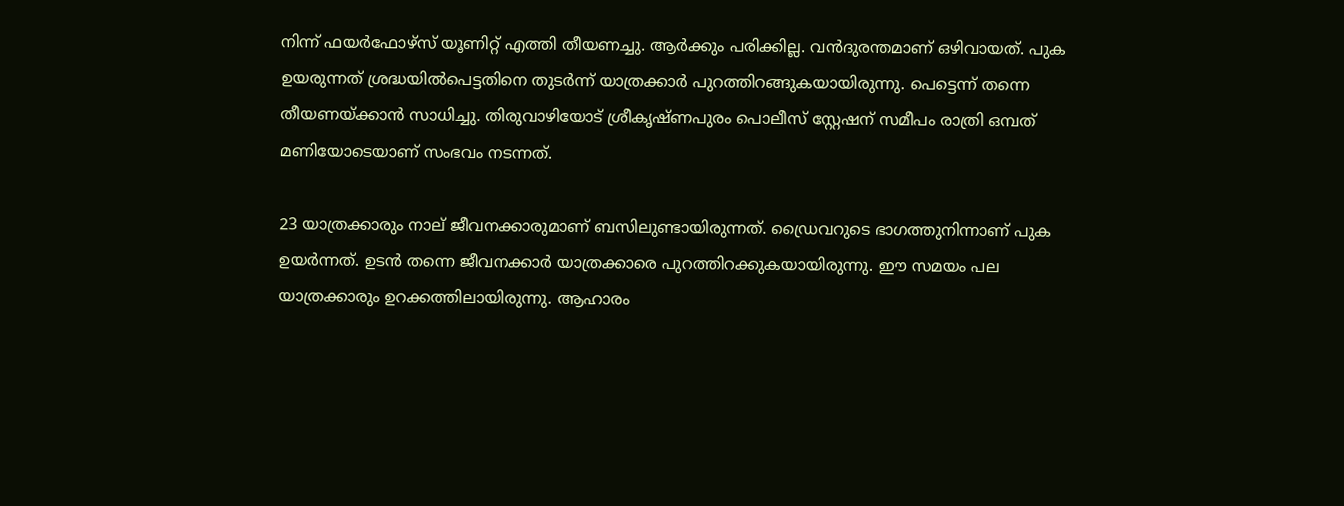നിന്ന് ഫയര്‍ഫോഴ്‌സ് യൂണിറ്റ് എത്തി തീയണച്ചു. ആര്‍ക്കും പരിക്കില്ല. വന്‍ദുരന്തമാണ് ഒഴിവായത്. പുക ഉയരുന്നത് ശ്രദ്ധയില്‍പെട്ടതിനെ തുടര്‍ന്ന് യാത്രക്കാര്‍ പുറത്തിറങ്ങുകയായിരുന്നു. പെട്ടെന്ന് തന്നെ തീയണയ്ക്കാന്‍ സാധിച്ചു. തിരുവാഴിയോട് ശ്രീകൃഷ്ണപുരം പൊലീസ് സ്റ്റേഷന് സമീപം രാത്രി ഒമ്പത് മണിയോടെയാണ് സംഭവം നടന്നത്.

23 യാത്രക്കാരും നാല് ജീവനക്കാരുമാണ് ബസിലുണ്ടായിരുന്നത്. ഡ്രൈവറുടെ ഭാഗത്തുനിന്നാണ് പുക ഉയര്‍ന്നത്. ഉടന്‍ തന്നെ ജീവനക്കാര്‍ യാത്രക്കാരെ പുറത്തിറക്കുകയായിരുന്നു. ഈ സമയം പല യാത്രക്കാരും ഉറക്കത്തിലായിരുന്നു. ആഹാരം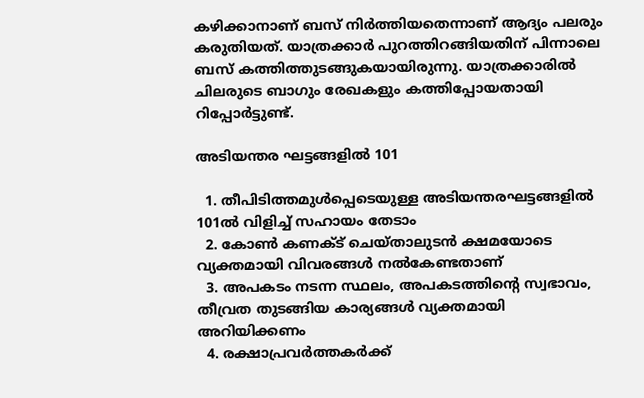കഴിക്കാനാണ് ബസ് നിര്‍ത്തിയതെന്നാണ് ആദ്യം പലരും കരുതിയത്. യാത്രക്കാര്‍ പുറത്തിറങ്ങിയതിന് പിന്നാലെ ബസ് കത്തിത്തുടങ്ങുകയായിരുന്നു. യാത്രക്കാരില്‍ ചിലരുടെ ബാഗും രേഖകളും കത്തിപ്പോയതായി റിപ്പോര്‍ട്ടുണ്ട്.

അടിയന്തര ഘട്ടങ്ങളില്‍ 101

  1. തീപിടിത്തമുള്‍പ്പെടെയുള്ള അടിയന്തരഘട്ടങ്ങളില്‍ 101ല്‍ വിളിച്ച് സഹായം തേടാം
  2. കോണ്‍ കണക്ട് ചെയ്താലുടന്‍ ക്ഷമയോടെ വ്യക്തമായി വിവരങ്ങള്‍ നല്‍കേണ്ടതാണ്
  3. അപകടം നടന്ന സ്ഥലം, അപകടത്തിന്റെ സ്വഭാവം, തീവ്രത തുടങ്ങിയ കാര്യങ്ങള്‍ വ്യക്തമായി അറിയിക്കണം
  4. രക്ഷാപ്രവര്‍ത്തകര്‍ക്ക്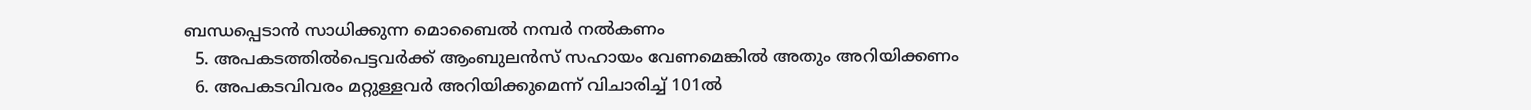ബന്ധപ്പെടാന്‍ സാധിക്കുന്ന മൊബൈല്‍ നമ്പര്‍ നല്‍കണം
  5. അപകടത്തില്‍പെട്ടവര്‍ക്ക് ആംബുലന്‍സ് സഹായം വേണമെങ്കില്‍ അതും അറിയിക്കണം
  6. അപകടവിവരം മറ്റുള്ളവര്‍ അറിയിക്കുമെന്ന് വിചാരിച്ച് 101ല്‍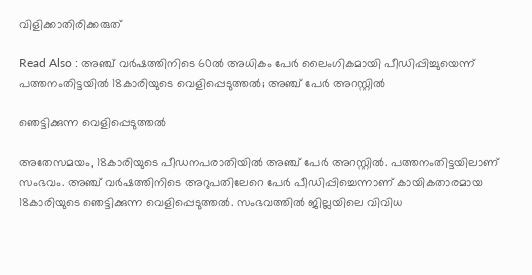വിളിക്കാതിരിക്കരുത്‌

Read Also : അഞ്ച് വർഷത്തിനിടെ 60ൽ അധികം പേർ ലൈംഗികമായി പീഡിപ്പിച്ചുയെന്ന് പത്തനംതിട്ടയിൽ 18കാരിയുടെ വെളിപ്പെടുത്തൽ; അഞ്ച് പേർ അറസ്റ്റിൽ

ഞെട്ടിക്കുന്ന വെളിപ്പെടുത്തല്‍

അതേസമയം, 18കാരിയുടെ പീഡനപരാതിയില്‍ അഞ്ച് പേര്‍ അറസ്റ്റില്‍. പത്തനംതിട്ടയിലാണ് സംഭവം. അഞ്ച് വര്‍ഷത്തിനിടെ അറുപതിലേറെ പേര്‍ പീഡിപ്പിച്ചെന്നാണ് കായികതാരമായ 18കാരിയുടെ ഞെട്ടിക്കുന്ന വെളിപ്പെടുത്തല്‍. സംഭവത്തില്‍ ജില്ലയിലെ വിവിധ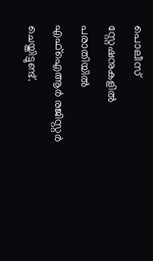പൊലീസ് സ്റ്റേഷനുകളില്‍ പരാതിയില്‍ എഫ്‌ഐആര്‍ രജിസ്റ്റര്‍ ചെയ്തിട്ടുണ്ട്.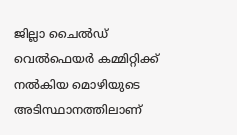ജില്ലാ ചൈല്‍ഡ് വെല്‍ഫെയര്‍ കമ്മിറ്റിക്ക് നല്‍കിയ മൊഴിയുടെ അടിസ്ഥാനത്തിലാണ്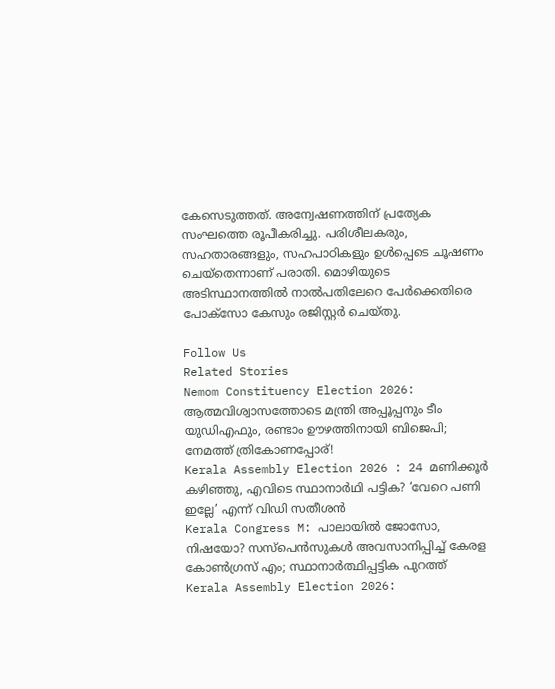കേസെടുത്തത്. അന്വേഷണത്തിന് പ്രത്യേക സംഘത്തെ രൂപീകരിച്ചു. പരിശീലകരും, സഹതാരങ്ങളും, സഹപാഠികളും ഉള്‍പ്പെടെ ചൂഷണം ചെയ്‌തെന്നാണ് പരാതി. മൊഴിയുടെ അടിസ്ഥാനത്തില്‍ നാല്‍പതിലേറെ പേര്‍ക്കെതിരെ പോക്‌സോ കേസും രജിസ്റ്റര്‍ ചെയ്തു.

Follow Us
Related Stories
Nemom Constituency Election 2026: ആത്മവിശ്വാസത്തോടെ മന്ത്രി അപ്പൂപ്പനും ടീം യുഡിഎഫും, രണ്ടാം ഊഴത്തിനായി ബിജെപി; നേമത്ത് ത്രികോണപ്പോര്!
Kerala Assembly Election 2026 : 24 മണിക്കൂർ കഴിഞ്ഞു, എവിടെ സ്ഥാനാർഥി പട്ടിക? ‘വേറെ പണി ഇല്ലേ’ എന്ന് വിഡി സതീശൻ
Kerala Congress M: പാലായില്‍ ജോസോ, നിഷയോ? സസ്‌പെന്‍സുകള്‍ അവസാനിപ്പിച്ച് കേരള കോണ്‍ഗ്രസ് എം; സ്ഥാനാര്‍ത്ഥിപ്പട്ടിക പുറത്ത്‌
Kerala Assembly Election 2026: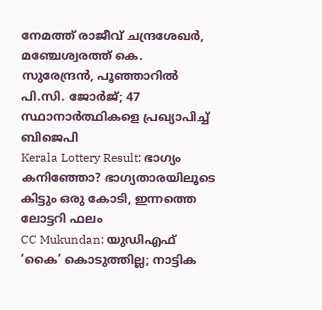നേമത്ത് രാജീവ് ചന്ദ്രശേഖര്‍, മഞ്ചേശ്വരത്ത് കെ. സുരേന്ദ്രന്‍, പൂഞ്ഞാറില്‍ പി.സി. ജോര്‍ജ്; 47 സ്ഥാനാര്‍ത്ഥികളെ പ്രഖ്യാപിച്ച് ബിജെപി
Kerala Lottery Result: ഭാഗ്യം കനിഞ്ഞോ? ഭാഗ്യതാരയിലൂടെ കിട്ടും ഒരു കോടി, ഇന്നത്തെ ലോട്ടറി ഫലം
CC Mukundan: യുഡിഎഫ് ‘കൈ’ കൊടുത്തില്ല; നാട്ടിക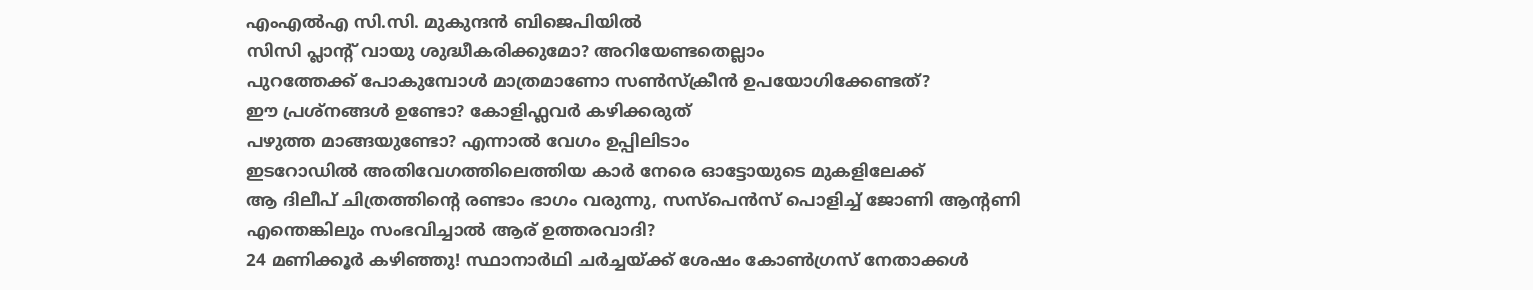എംഎൽഎ സി.സി. മുകുന്ദൻ ബിജെപിയിൽ
സിസി പ്ലാന്‍റ് വായു ശുദ്ധീകരിക്കുമോ? അറിയേണ്ടതെല്ലാം
പുറത്തേക്ക് പോകുമ്പോള്‍ മാത്രമാണോ സണ്‍സ്‌ക്രീന്‍ ഉപയോഗിക്കേണ്ടത്?
ഈ പ്രശ്നങ്ങൾ ഉണ്ടോ? കോളിഫ്ലവർ കഴിക്കരുത്
പഴുത്ത മാങ്ങയുണ്ടോ? എന്നാല്‍ വേഗം ഉപ്പിലിടാം
ഇടറോഡിൽ അതിവേഗത്തിലെത്തിയ കാർ നേരെ ഓട്ടോയുടെ മുകളിലേക്ക്
ആ ദിലീപ് ചിത്രത്തിൻ്റെ രണ്ടാം ഭാഗം വരുന്നു, സസ്പെൻസ് പൊളിച്ച് ജോണി ആൻ്റണി
എന്തെങ്കിലും സംഭവിച്ചാൽ ആര് ഉത്തരവാദി?
24 മണിക്കൂർ കഴിഞ്ഞു! സ്ഥാനാർഥി ചർച്ചയ്ക്ക് ശേഷം കോൺഗ്രസ് നേതാക്കൾ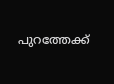പുറത്തേക്ക്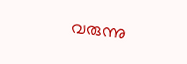വരുന്നു